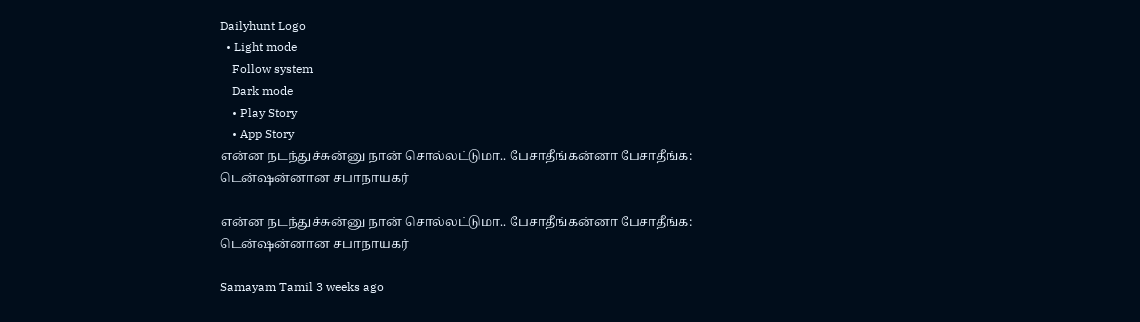Dailyhunt Logo
  • Light mode
    Follow system
    Dark mode
    • Play Story
    • App Story
என்ன நடந்துச்சுன்னு நான் சொல்லட்டுமா.. பேசாதீங்கன்னா பேசாதீங்க: டென்ஷன்னான சபாநாயகர்

என்ன நடந்துச்சுன்னு நான் சொல்லட்டுமா.. பேசாதீங்கன்னா பேசாதீங்க: டென்ஷன்னான சபாநாயகர்

Samayam Tamil 3 weeks ago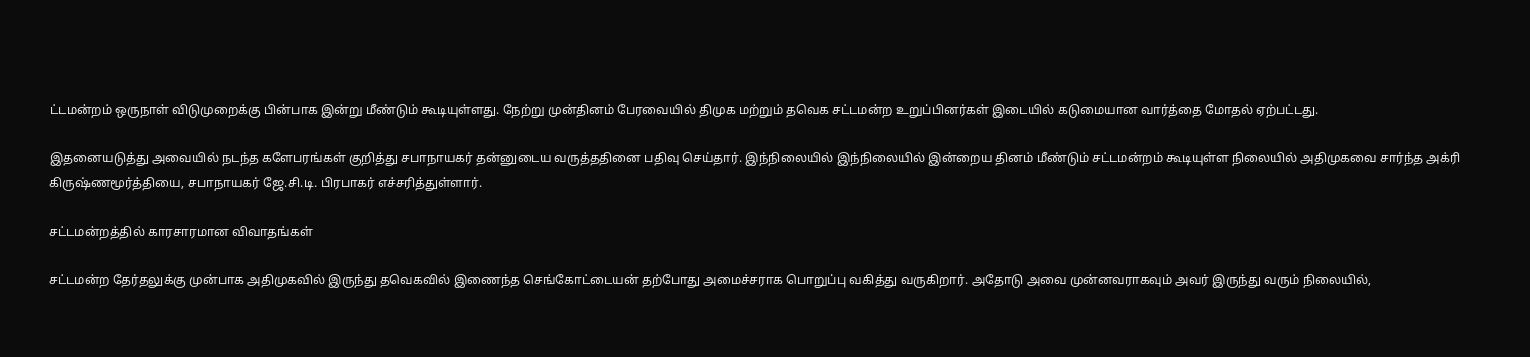ட்டமன்றம் ஒருநாள் விடுமுறைக்கு பின்பாக இன்று மீண்டும் கூடியுள்ளது. நேற்று முன்தினம் பேரவையில் திமுக மற்றும் தவெக சட்டமன்ற உறுப்பினர்கள் இடையில் கடுமையான வார்த்தை மோதல் ஏற்பட்டது.

இதனையடுத்து அவையில் நடந்த களேபரங்கள் குறித்து சபாநாயகர் தன்னுடைய வருத்ததினை பதிவு செய்தார். இந்நிலையில் இந்நிலையில் இன்றைய தினம் மீண்டும் சட்டமன்றம் கூடியுள்ள நிலையில் அதிமுகவை சார்ந்த அக்ரி கிருஷ்ணமூர்த்தியை, சபாநாயகர் ஜே.சி.டி. பிரபாகர் எச்சரித்துள்ளார்.

சட்டமன்றத்தில் காரசாரமான விவாதங்கள்

சட்டமன்ற தேர்தலுக்கு முன்பாக அதிமுகவில் இருந்து தவெகவில் இணைந்த செங்கோட்டையன் தற்போது அமைச்சராக பொறுப்பு வகித்து வருகிறார். அதோடு அவை முன்னவராகவும் அவர் இருந்து வரும் நிலையில்,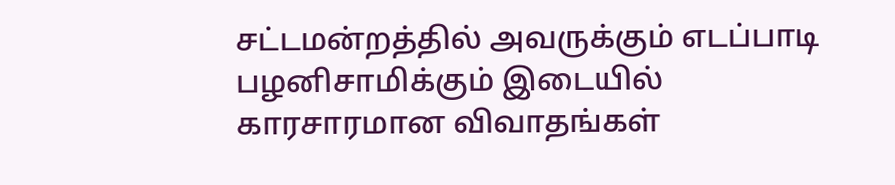சட்டமன்றத்தில் அவருக்கும் எடப்பாடி பழனிசாமிக்கும் இடையில் காரசாரமான விவாதங்கள்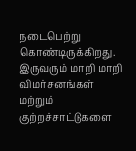நடைபெற்று கொண்டிருக்கிறது. இருவரும் மாறி மாறி விமர்சனங்கள் மற்றும் குற்றச்சாட்டுகளை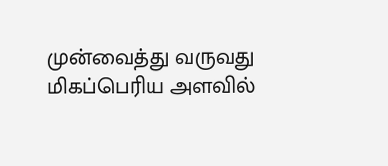முன்வைத்து வருவது மிகப்பெரிய அளவில்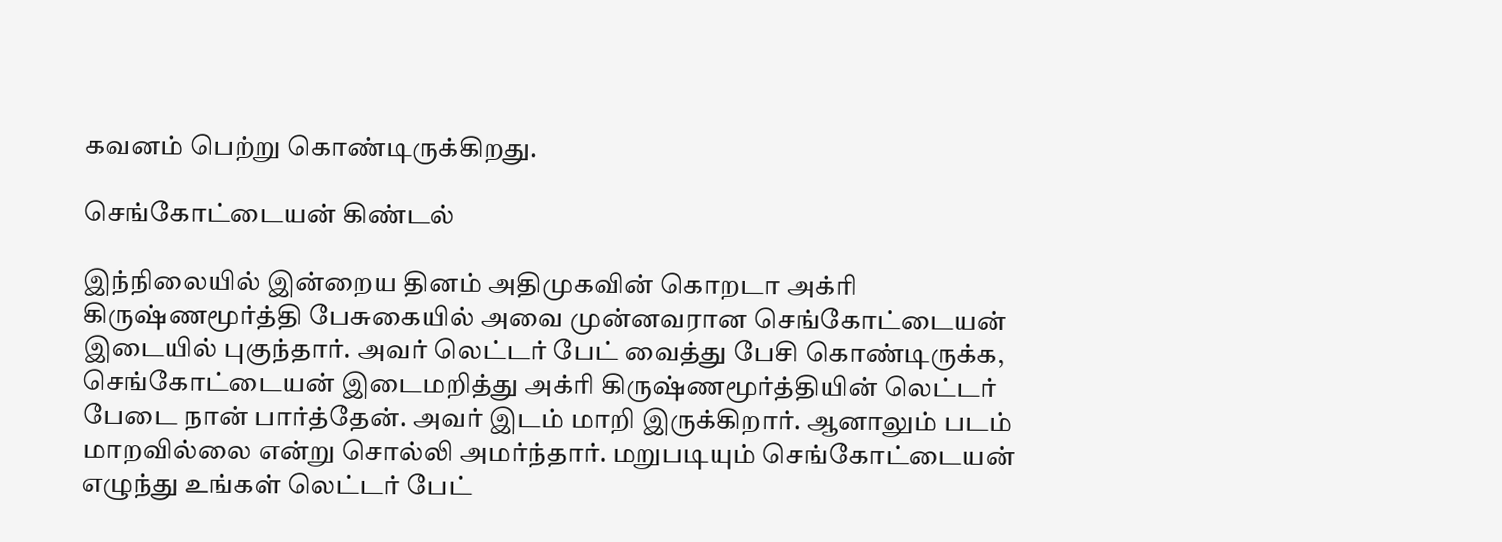கவனம் பெற்று கொண்டிருக்கிறது.

செங்கோட்டையன் கிண்டல்

இந்நிலையில் இன்றைய தினம் அதிமுகவின் கொறடா அக்ரி கிருஷ்ணமூர்த்தி பேசுகையில் அவை முன்னவரான செங்கோட்டையன் இடையில் புகுந்தார். அவர் லெட்டர் பேட் வைத்து பேசி கொண்டிருக்க, செங்கோட்டையன் இடைமறித்து அக்ரி கிருஷ்ணமூர்த்தியின் லெட்டர் பேடை நான் பார்த்தேன். அவர் இடம் மாறி இருக்கிறார். ஆனாலும் படம் மாறவில்லை என்று சொல்லி அமர்ந்தார். மறுபடியும் செங்கோட்டையன் எழுந்து உங்கள் லெட்டர் பேட்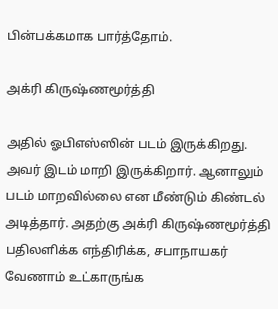பின்பக்கமாக பார்த்தோம்.

அக்ரி கிருஷ்ணமூர்த்தி

அதில் ஓபிஎஸ்ஸின் படம் இருக்கிறது. அவர் இடம் மாறி இருக்கிறார். ஆனாலும் படம் மாறவில்லை என மீண்டும் கிண்டல் அடித்தார். அதற்கு அக்ரி கிருஷ்ணமூர்த்தி பதிலளிக்க எந்திரிக்க, சபாநாயகர் வேணாம் உட்காருங்க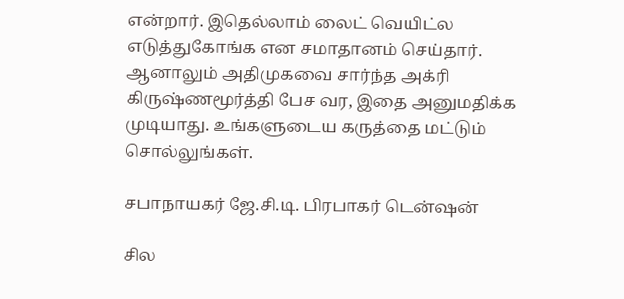என்றார். இதெல்லாம் லைட் வெயிட்ல எடுத்துகோங்க என சமாதானம் செய்தார். ஆனாலும் அதிமுகவை சார்ந்த அக்ரி கிருஷ்ணமூர்த்தி பேச வர, இதை அனுமதிக்க முடியாது. உங்களுடைய கருத்தை மட்டும் சொல்லுங்கள்.

சபாநாயகர் ஜே.சி.டி. பிரபாகர் டென்ஷன்

சில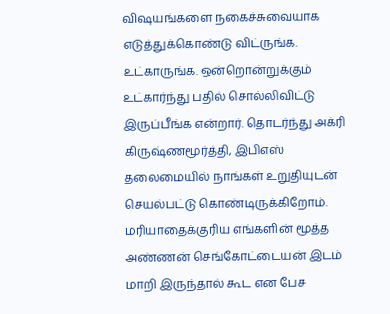விஷயங்களை நகைச்சுவையாக எடுத்துக்கொண்டு விட்ருங்க. உட்காருங்க. ஒன்றொன்றுக்கும் உட்கார்ந்து பதில் சொல்லிவிட்டு இருப்பீங்க என்றார். தொடர்ந்து அக்ரி கிருஷ்ணமூர்த்தி, இபிஎஸ் தலைமையில் நாங்கள் உறுதியுடன் செயல்பட்டு கொண்டிருக்கிறோம். மரியாதைக்குரிய எங்களின் மூத்த அண்ணன் செங்கோட்டையன் இடம் மாறி இருந்தால் கூட என பேச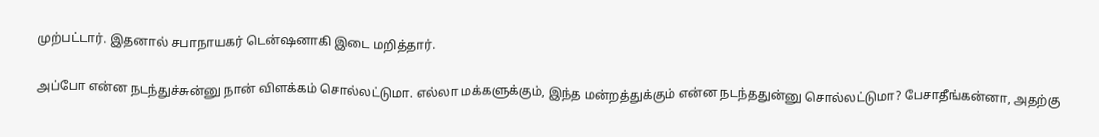முற்பட்டார். இதனால் சபாநாயகர் டென்ஷனாகி இடை மறித்தார்.

அப்போ என்ன நடந்துச்சுன்னு நான் விளக்கம் சொல்லட்டுமா. எல்லா மக்களுக்கும், இந்த மன்றத்துக்கும் என்ன நடந்ததுன்னு சொல்லட்டுமா? பேசாதீங்கன்னா, அதற்கு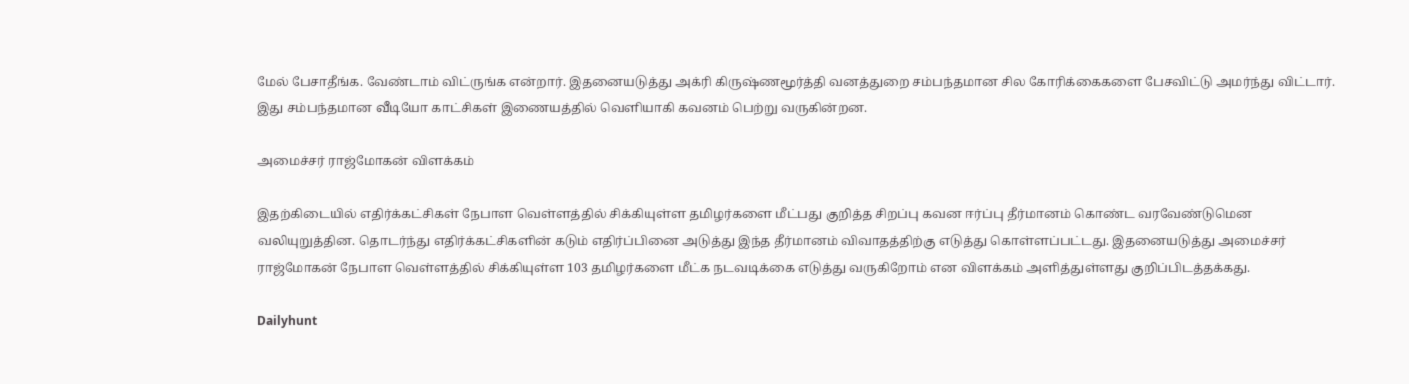மேல் பேசாதீங்க. வேண்டாம் விட்ருங்க என்றார். இதனையடுத்து அக்ரி கிருஷ்ணமூர்த்தி வனத்துறை சம்பந்தமான சில கோரிக்கைகளை பேசவிட்டு அமர்ந்து விட்டார். இது சம்பந்தமான வீடியோ காட்சிகள் இணையத்தில் வெளியாகி கவனம் பெற்று வருகின்றன.

அமைச்சர் ராஜ்மோகன் விளக்கம்

இதற்கிடையில் எதிர்க்கட்சிகள் நேபாள வெள்ளத்தில் சிக்கியுள்ள தமிழர்களை மீட்பது குறித்த சிறப்பு கவன ஈர்ப்பு தீர்மானம் கொண்ட வரவேண்டுமென வலியுறுத்தின. தொடர்ந்து எதிர்க்கட்சிகளின் கடும் எதிர்ப்பினை அடுத்து இந்த தீர்மானம் விவாதத்திற்கு எடுத்து கொள்ளப்பட்டது. இதனையடுத்து அமைச்சர் ராஜ்மோகன் நேபாள வெள்ளத்தில் சிக்கியுள்ள 103 தமிழர்களை மீட்க நடவடிக்கை எடுத்து வருகிறோம் என விளக்கம் அளித்துள்ளது குறிப்பிடத்தக்கது.

Dailyhunt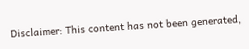Disclaimer: This content has not been generated,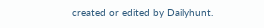created or edited by Dailyhunt.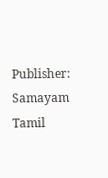Publisher: Samayam Tamil